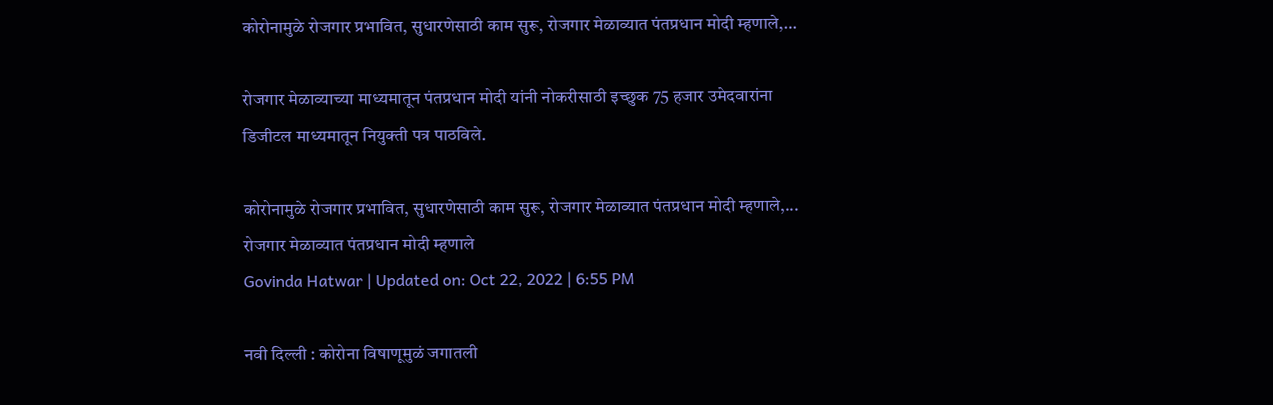कोरोनामुळे रोजगार प्रभावित, सुधारणेसाठी काम सुरू, रोजगार मेळाव्यात पंतप्रधान मोदी म्हणाले,…

रोजगार मेळाव्याच्या माध्यमातून पंतप्रधान मोदी यांनी नोकरीसाठी इच्छुक 75 हजार उमेदवारांना डिजीटल माध्यमातून नियुक्ती पत्र पाठविले.

कोरोनामुळे रोजगार प्रभावित, सुधारणेसाठी काम सुरू, रोजगार मेळाव्यात पंतप्रधान मोदी म्हणाले,...
रोजगार मेळाव्यात पंतप्रधान मोदी म्हणाले
Govinda Hatwar | Updated on: Oct 22, 2022 | 6:55 PM

नवी दिल्ली : कोरोना विषाणूमुळं जगातली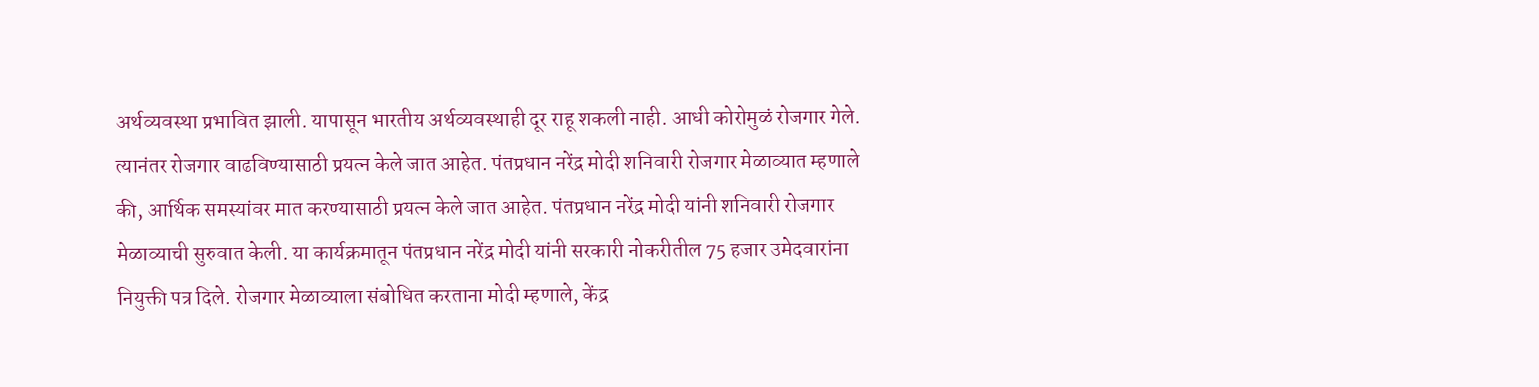अर्थव्यवस्था प्रभावित झाली. यापासून भारतीय अर्थव्यवस्थाही दूर राहू शकली नाही. आधी कोरोमुळं रोजगार गेले. त्यानंतर रोजगार वाढविण्यासाठी प्रयत्न केले जात आहेत. पंतप्रधान नरेंद्र मोदी शनिवारी रोजगार मेळाव्यात म्हणाले की, आर्थिक समस्यांवर मात करण्यासाठी प्रयत्न केले जात आहेत. पंतप्रधान नरेंद्र मोदी यांनी शनिवारी रोजगार मेळाव्याची सुरुवात केली. या कार्यक्रमातून पंतप्रधान नरेंद्र मोदी यांनी सरकारी नोकरीतील 75 हजार उमेदवारांना नियुक्ती पत्र दिले. रोजगार मेळाव्याला संबोधित करताना मोदी म्हणाले, केंद्र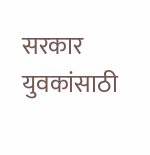सरकार युवकांसाठी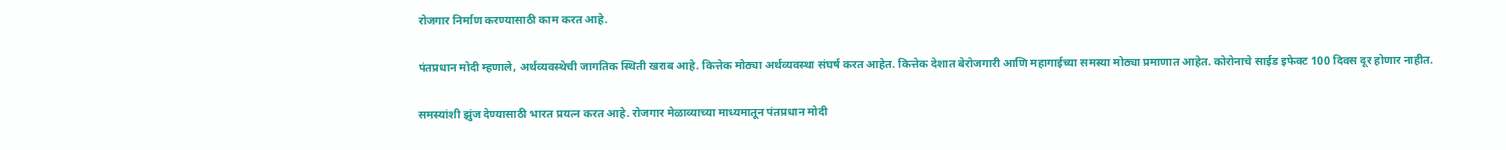रोजगार निर्माण करण्यासाठी काम करत आहे.

पंतप्रधान मोदी म्हणाले, अर्थव्यवस्थेची जागतिक स्थिती खराब आहे. कित्तेक मोठ्या अर्थव्यवस्था संघर्ष करत आहेत. कित्तेक देशात बेरोजगारी आणि महागाईच्या समस्या मोठ्या प्रमाणात आहेत. कोरोनाचे साईड इफेक्ट 100 दिवस दूर होणार नाहीत.

समस्यांशी झुंज देण्यासाठी भारत प्रयत्न करत आहे. रोजगार मेळाव्याच्या माध्यमातून पंतप्रधान मोदी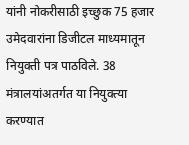यांनी नोकरीसाठी इच्छुक 75 हजार उमेदवारांना डिजीटल माध्यमातून नियुक्ती पत्र पाठविले. 38 मंत्रालयांअतर्गत या नियुक्त्या करण्यात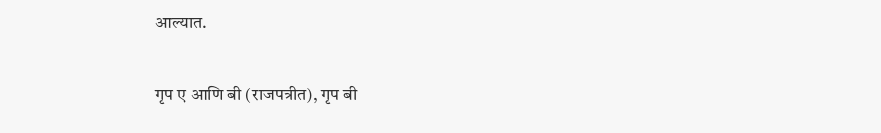आल्यात.

गृप ए आणि बी (राजपत्रीत), गृप बी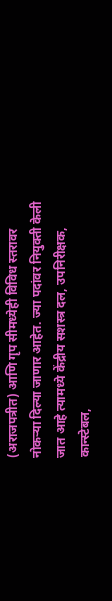(अराजपत्रीत) आणि गृप सीमध्येही विविध स्तरावर नोकऱ्या दिल्या जाणार आहेत. ज्या पदांवर नियुक्ती केली जात आहे त्यामध्ये केंद्रीय सशस्त्र दल, उपनिरीक्षक, कान्स्टेबल,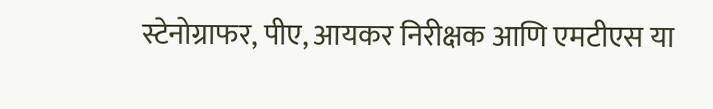स्टेनोग्राफर, पीए, आयकर निरीक्षक आणि एमटीएस या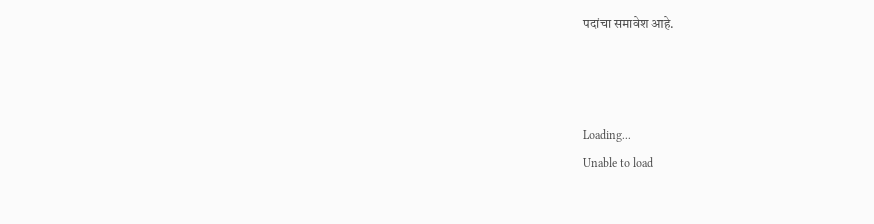पदांचा समावेश आहे.



Loading...
Unable to load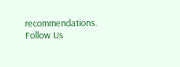recommendations.
Follow Us